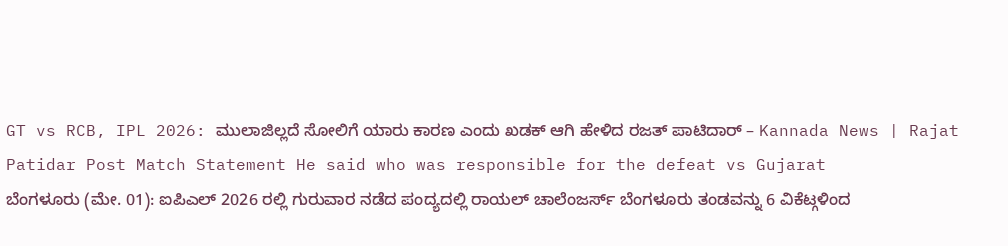GT vs RCB, IPL 2026: ಮುಲಾಜಿಲ್ಲದೆ ಸೋಲಿಗೆ ಯಾರು ಕಾರಣ ಎಂದು ಖಡಕ್ ಆಗಿ ಹೇಳಿದ ರಜತ್ ಪಾಟಿದಾರ್ – Kannada News | Rajat Patidar Post Match Statement He said who was responsible for the defeat vs Gujarat
ಬೆಂಗಳೂರು (ಮೇ. 01): ಐಪಿಎಲ್ 2026 ರಲ್ಲಿ ಗುರುವಾರ ನಡೆದ ಪಂದ್ಯದಲ್ಲಿ ರಾಯಲ್ ಚಾಲೆಂಜರ್ಸ್ ಬೆಂಗಳೂರು ತಂಡವನ್ನು 6 ವಿಕೆಟ್ಗಳಿಂದ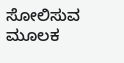ಸೋಲಿಸುವ ಮೂಲಕ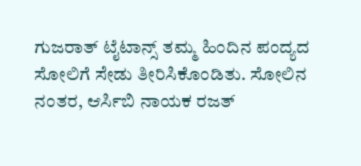ಗುಜರಾತ್ ಟೈಟಾನ್ಸ್ ತಮ್ಮ ಹಿಂದಿನ ಪಂದ್ಯದ ಸೋಲಿಗೆ ಸೇಡು ತೀರಿಸಿಕೊಂಡಿತು. ಸೋಲಿನ ನಂತರ, ಆರ್ಸಿಬಿ ನಾಯಕ ರಜತ್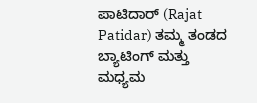ಪಾಟಿದಾರ್ (Rajat Patidar) ತಮ್ಮ ತಂಡದ ಬ್ಯಾಟಿಂಗ್ ಮತ್ತು ಮಧ್ಯಮ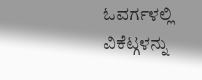ಓವರ್ಗಳಲ್ಲಿ ವಿಕೆಟ್ಗಳನ್ನು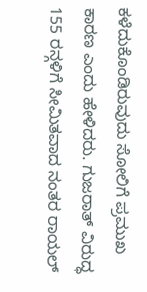ಕಳೆದುಕೊಂಡಿರುವುದು ಸೋಲಿಗೆ ಪ್ರಮುಖ ಕಾರಣ ಎಂದು ಹೇಳಿದರು. ಗುಜರಾತ್ ವಿರುದ್ಧ 155 ರನ್ಗಳಿಗೆ ಸೀಮಿತವಾದ ನಂತರ ರಾಯಲ್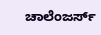ಚಾಲೆಂಜರ್ಸ್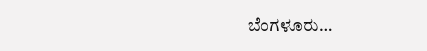ಬೆಂಗಳೂರು…